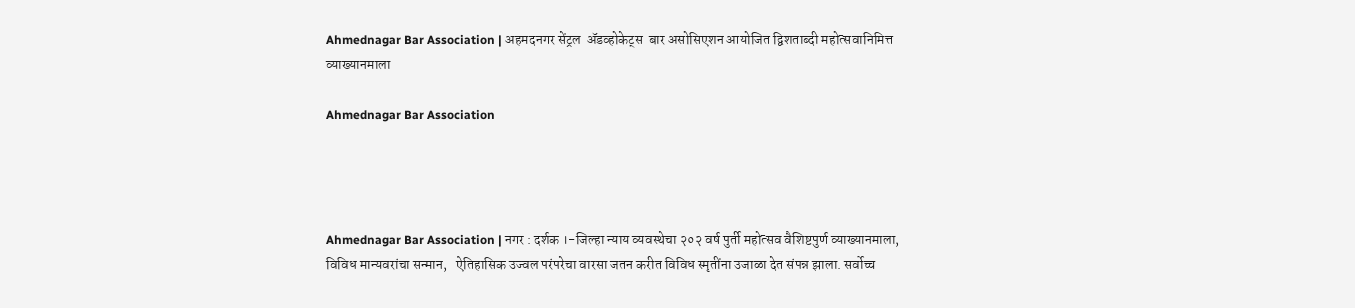Ahmednagar Bar Association | अहमदनगर सेंट्रल  ॲडव्होकेट्स  बार असोसिएशन आयोजित द्विशताब्दी महोत्सवानिमित्त व्याख्यानमाला

Ahmednagar Bar Association




Ahmednagar Bar Association | नगर : दर्शक ।-जिल्हा न्याय व्यवस्थेचा २०२ वर्ष पुर्ती महोत्सव वैशिष्टपुर्ण व्याख्यानमाला, विविध मान्यवरांचा सन्मान,   ऐतिहासिक उज्वल परंपरेचा वारसा जतन करीत विविध स्मृतींना उजाळा देत संपन्न झाला. सर्वोच्च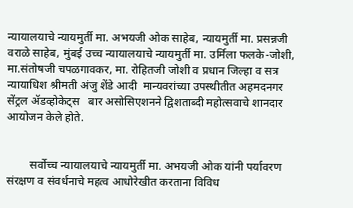न्यायालयाचे न्यायमुर्ती मा. अभयजी ओक साहेब, न्यायमुर्ती मा. प्रसन्नजी  वराळे साहेब, मुंबई उच्च न्यायालयाचे न्यायमुर्ती मा. उर्मिला फलके-जोशी, मा.संतोषजी चपळगावकर, मा. रोहितजी जोशी व प्रधान जिल्हा व सत्र न्यायाधिश श्रीमती अंजु शेंडे आदी  मान्यवरांच्या उपस्थीतीत अहमदनगर सेंट्रल ॲडव्होकेट्स   बार असोसिएशनने द्विशताब्दी महोत्सवाचे शानदार आयोजन केले होते.


        सर्वोच्च न्यायालयाचे न्यायमुर्ती मा. अभयजी ओक यांनी पर्यावरण संरक्षण व संवर्धनाचे महत्व आधोरेखीत करताना विविध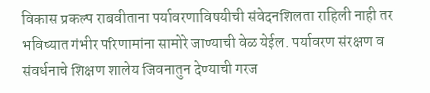विकास प्रकल्प राबवीताना पर्यावरणाविषयीची संवेदनशिलता राहिली नाही तर भविष्यात गंभीर परिणामांना सामोरे जाण्याची वेळ येईल. पर्यावरण संरक्षण व संवर्धनाचे शिक्षण शालेय जिवनातुन देण्याची गरज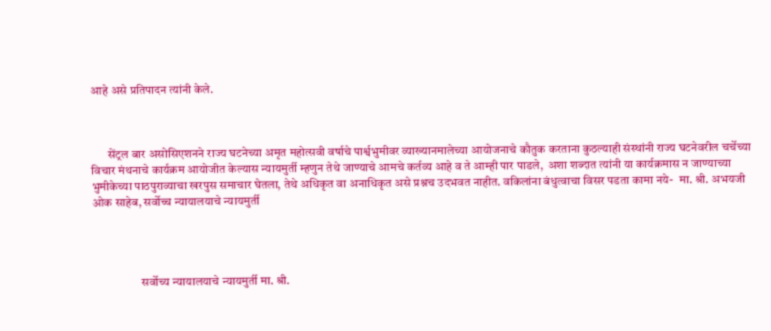आहे असे प्रतिपादन त्यांनी केले.



       सेंट्रल बार असोसिएशनने राज्य घटनेच्या अमृत महोत्सवी वर्षाचे पार्श्वभुमीवर व्याख्यानमालेच्या आयोजनाचे कौतुक करताना कुठल्याही संस्थांनी राज्य घटनेवरील चर्चेच्या विचार मंथनाचे कार्यक्रम आयोजीत केल्यास न्यायमुर्ती म्हणुन तेथे जाण्याचे आमचे कर्तव्य आहे व ते आम्ही पार पाडले,  अशा शब्दात त्यांनी या कार्यक्रमास न जाण्याच्या भुमीकेच्या पाठपुराव्याचा खरपुस समाचार घेतला, तेथे अधिकृत वा अनाधिकृत असे प्रश्नच उदभवत नाहीत. वकिलांना बंधुत्वाचा विसर पडता कामा नये-  मा. श्री. अभयजी ओक साहेब, सर्वोच्च न्यायालयाचे न्यायमुर्ती




                    सर्वोच्य न्यायालयाचे न्यायमुर्ती मा. श्री.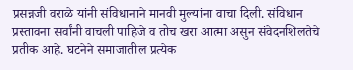प्रसन्नजी वराळे यांनी संविधानाने मानवी मुल्यांना वाचा दिली. संविधान प्रस्तावना सर्वांनी वाचली पाहिजे व तोच खरा आत्मा असुन संवेदनशिलतेचे प्रतीक आहे. घटनेने समाजातील प्रत्येक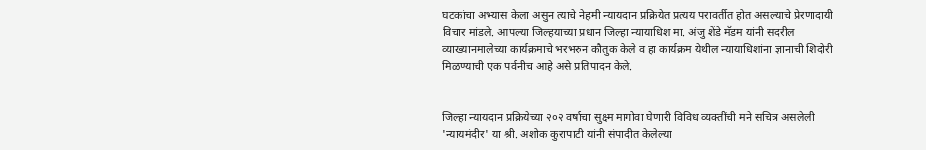घटकांचा अभ्यास केला असुन त्याचे नेहमी न्यायदान प्रक्रियेत प्रत्यय परावर्तीत होत असल्याचे प्रेरणादायी विचार मांडले. आपल्या जिल्हयाच्या प्रधान जिल्हा न्यायाधिश मा. अंजु शेंडे मॅडम यांनी सदरील व्याख्यानमालेच्या कार्यक्रमाचे भरभरुन कौतुक केले व हा कार्यक्रम येथील न्यायाधिशांना ज्ञानाची शिदोरी मिळण्याची एक पर्वनीच आहे असे प्रतिपादन केले.


जिल्हा न्यायदान प्रक्रियेच्या २०२ वर्षाचा सुक्ष्म मागोवा घेणारी विविध व्यक्तींची मने सचित्र असलेली 'न्यायमंदीर' या श्री. अशोक कुरापाटी यांनी संपादीत केलेल्या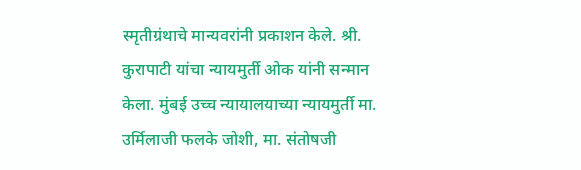स्मृतीग्रंथाचे मान्यवरांनी प्रकाशन केले. श्री. कुरापाटी यांचा न्यायमुर्ती ओक यांनी सन्मान केला. मुंबई उच्च न्यायालयाच्या न्यायमुर्ती मा. उर्मिलाजी फलके जोशी, मा. संतोषजी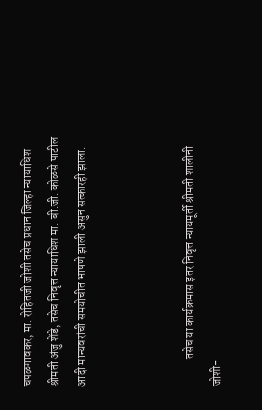चपळगावकर, मा. रोहितजी जोशी तसेच प्रधान जिल्हा न्यायाधिश श्रीमती अंजु शेंडे, तसेच निवृत्त न्यायाधिश मा. बी.जी. कोळसे पाटील आदी मान्यवरांची समयोचीत भाषणे झाली असुन सत्कारही झाला.



            तसेच या कार्यक्रमास इतर निवृत्त न्यायमूर्ती श्रीमती शालीनी जोशी-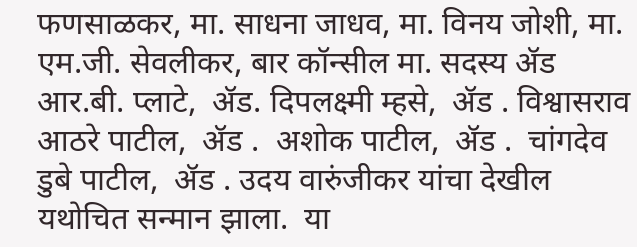फणसाळकर, मा. साधना जाधव, मा. विनय जोशी, मा. एम.जी. सेवलीकर, बार कॉन्सील मा. सदस्य ॲड आर.बी. प्लाटे,  ॲड. दिपलक्ष्मी म्हसे,  ॲड . विश्वासराव आठरे पाटील,  ॲड .  अशोक पाटील,  ॲड .  चांगदेव डुबे पाटील,  ॲड . उदय वारुंजीकर यांचा देखील यथोचित सन्मान झाला.  या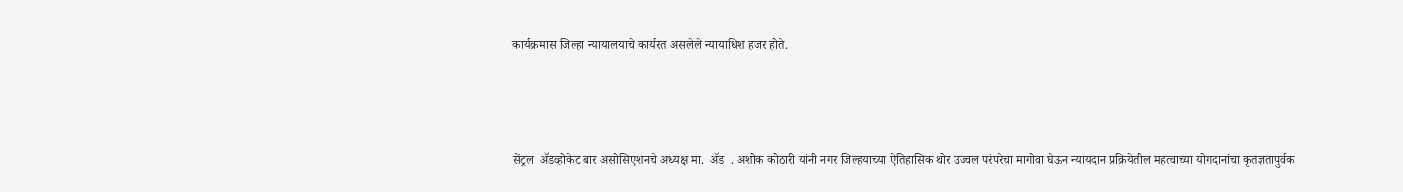कार्यक्रमास जिल्हा न्यायालयाचे कार्यरत असलेले न्यायाधिश हजर होते.



सेंट्रल  ॲडव्होकेट बार असोसिएशनचे अध्यक्ष मा.  ॲड  . अशोक कोठारी यांनी नगर जिल्हयाच्या ऐतिहासिक थोर उज्वल परंपरेचा मागोवा घेऊन न्यायदान प्रक्रियेतील महत्वाच्या योगदानांचा कृतज्ञतापुर्वक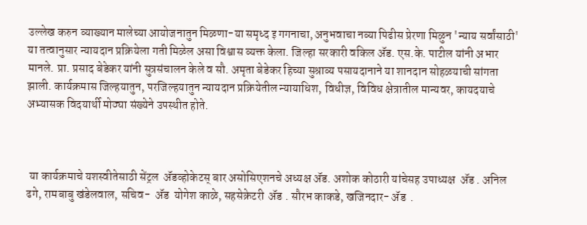उल्लेख करुन व्याख्यान मालेच्या आयोजनातुन मिळणा-या समृध्द इ गगनाचा, अनुभवाचा नव्या पिढीस प्रेरणा मिळुन 'न्याय सर्वांसाठी' या तत्वानुसार न्यायदान प्रक्रियेला गती मिळेल असा विश्वास व्यक्त केला. जिल्हा सरकारी वकिल ॲड. एस.के. पाटील यांनी अभार मानले. प्रा. प्रसाद बेडेकर यांनी सुत्रसंचालन केले व सौ. अमृता बेडेकर हिच्या सुश्राव्य पसायदानाने या शानदान सोहळयाची सांगता झाली. कार्यक्रमास जिल्हयातुन, परजिल्हयातुन न्यायदान प्रक्रियेतील न्यायाधिश, विधीज्ञ, विविध क्षेत्रातील मान्यवर, कायदयाचे अभ्यासक विदयार्थी मोठ्या संख्येने उपस्थीत होते.



 या कार्यक्रमाचे यशस्वीतेसाठी सेंट्रल  ॲडव्होकेटस् बार असोसिएशनचे अध्यक्ष ॲड. अशोक कोठारी यांचेसह उपाध्यक्ष  ॲड . अनिल ढगे, रामबाबु खंडेलवाल, सचिव-  ॲड  योगेश काळे, सहसेक्रेटरी  ॲड . सौरभ काकडे, खजिनदार- ॲड  .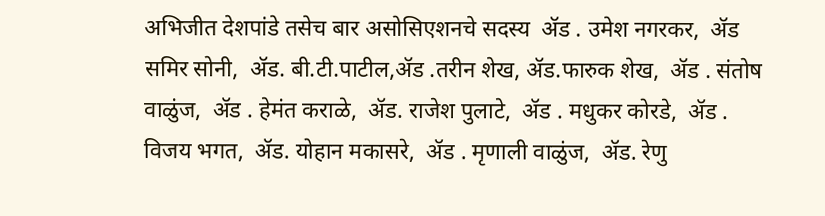अभिजीत देशपांडे तसेच बार असोसिएशनचे सदस्य  ॲड . उमेश नगरकर,  ॲड   समिर सोनी,  ॲड. बी.टी.पाटील,ॲड .तरीन शेख, ॲड.फारुक शेख,  ॲड . संतोष वाळुंज,  ॲड . हेमंत कराळे,  ॲड. राजेश पुलाटे,  ॲड . मधुकर कोरडे,  ॲड . विजय भगत,  ॲड. योहान मकासरे,  ॲड . मृणाली वाळुंज,  ॲड. रेणु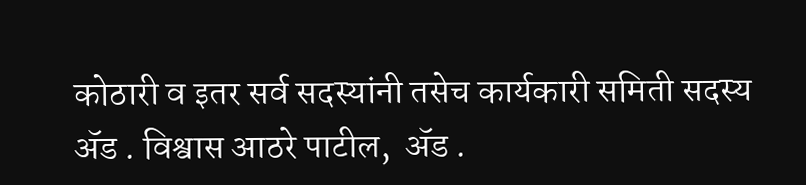कोठारी व इतर सर्व सदस्यांनी तसेच कार्यकारी समिती सदस्य  ॲड . विश्वास आठरे पाटील,  ॲड .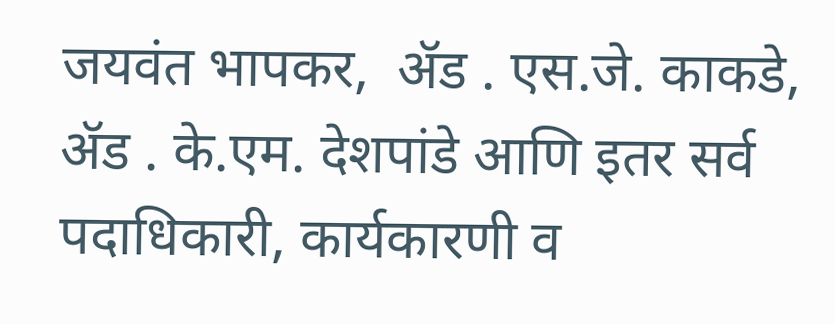जयवंत भापकर,  ॲड . एस.जे. काकडे,  ॲड . के.एम. देशपांडे आणि इतर सर्व पदाधिकारी, कार्यकारणी व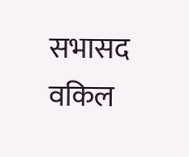सभासद वकिल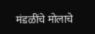मंडळींचे मोलाचे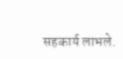सहकार्य लाभले.